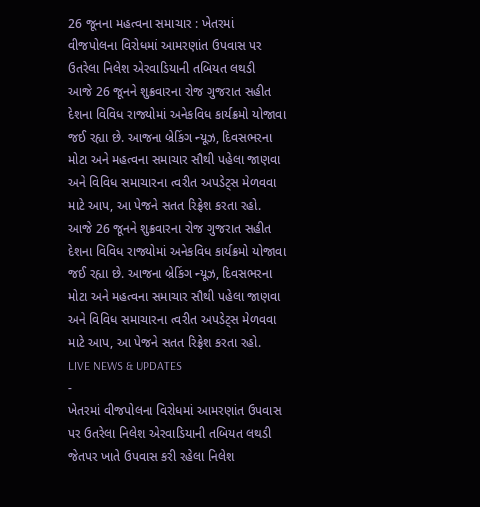26 જૂનના મહત્વના સમાચાર : ખેતરમાં વીજપોલના વિરોધમાં આમરણાંત ઉપવાસ પર ઉતરેલા નિલેશ એરવાડિયાની તબિયત લથડી
આજે 26 જૂનને શુક્રવારના રોજ ગુજરાત સહીત દેશના વિવિધ રાજ્યોમાં અનેકવિધ કાર્યક્રમો યોજાવા જઈ રહ્યા છે. આજના બ્રેકિંગ ન્યૂઝ, દિવસભરના મોટા અને મહત્વના સમાચાર સૌથી પહેલા જાણવા અને વિવિધ સમાચારના ત્વરીત અપડેટ્સ મેળવવા માટે આપ, આ પેજને સતત રિફ્રેશ કરતા રહો.
આજે 26 જૂનને શુક્રવારના રોજ ગુજરાત સહીત દેશના વિવિધ રાજ્યોમાં અનેકવિધ કાર્યક્રમો યોજાવા જઈ રહ્યા છે. આજના બ્રેકિંગ ન્યૂઝ, દિવસભરના મોટા અને મહત્વના સમાચાર સૌથી પહેલા જાણવા અને વિવિધ સમાચારના ત્વરીત અપડેટ્સ મેળવવા માટે આપ, આ પેજને સતત રિફ્રેશ કરતા રહો.
LIVE NEWS & UPDATES
-
ખેતરમાં વીજપોલના વિરોધમાં આમરણાંત ઉપવાસ પર ઉતરેલા નિલેશ એરવાડિયાની તબિયત લથડી
જેતપર ખાતે ઉપવાસ કરી રહેલા નિલેશ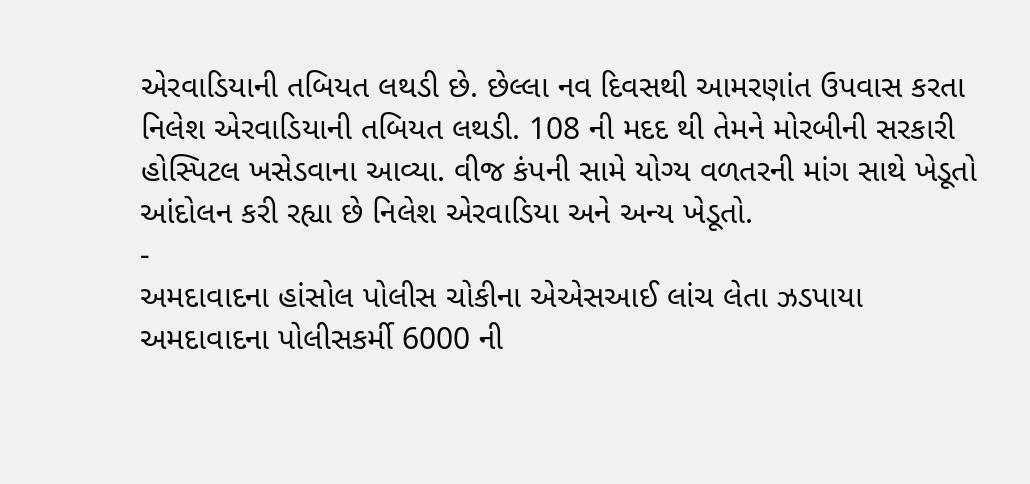એરવાડિયાની તબિયત લથડી છે. છેલ્લા નવ દિવસથી આમરણાંત ઉપવાસ કરતા નિલેશ એરવાડિયાની તબિયત લથડી. 108 ની મદદ થી તેમને મોરબીની સરકારી હોસ્પિટલ ખસેડવાના આવ્યા. વીજ કંપની સામે યોગ્ય વળતરની માંગ સાથે ખેડૂતો આંદોલન કરી રહ્યા છે નિલેશ એરવાડિયા અને અન્ય ખેડૂતો.
-
અમદાવાદના હાંસોલ પોલીસ ચોકીના એએસઆઈ લાંચ લેતા ઝડપાયા
અમદાવાદના પોલીસકર્મી 6000 ની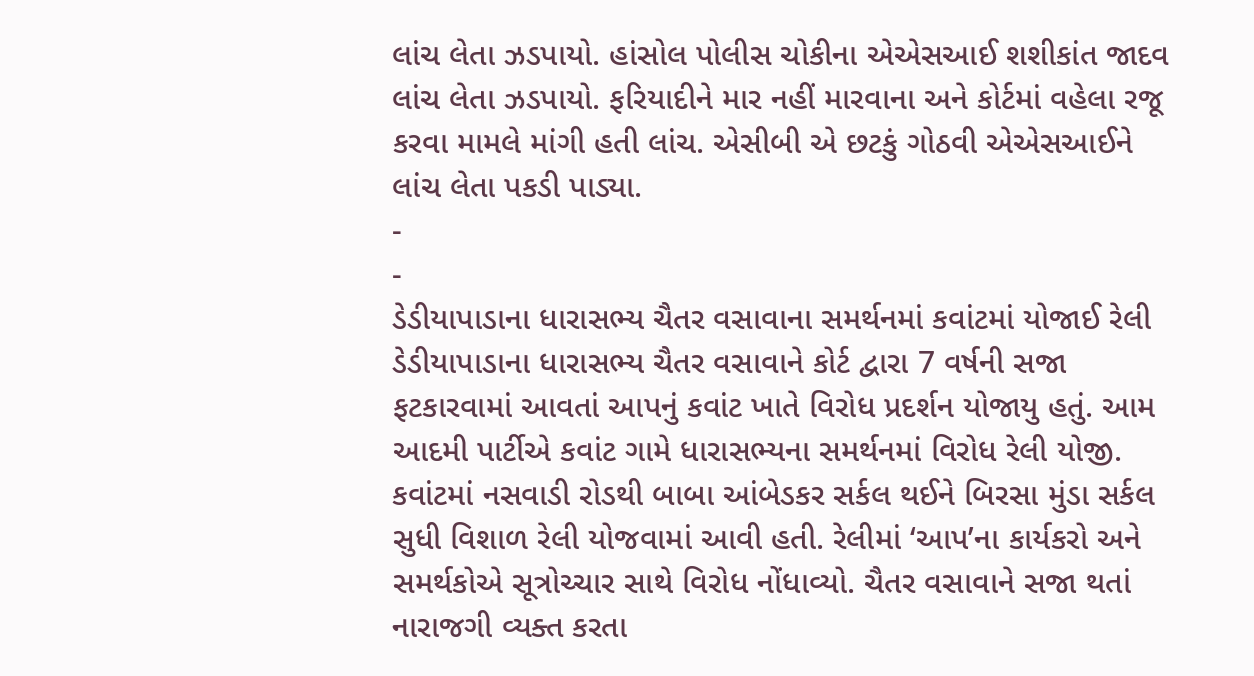લાંચ લેતા ઝડપાયો. હાંસોલ પોલીસ ચોકીના એએસઆઈ શશીકાંત જાદવ લાંચ લેતા ઝડપાયો. ફરિયાદીને માર નહીં મારવાના અને કોર્ટમાં વહેલા રજૂ કરવા મામલે માંગી હતી લાંચ. એસીબી એ છટકું ગોઠવી એએસઆઈને લાંચ લેતા પકડી પાડ્યા.
-
-
ડેડીયાપાડાના ધારાસભ્ય ચૈતર વસાવાના સમર્થનમાં કવાંટમાં યોજાઈ રેલી
ડેડીયાપાડાના ધારાસભ્ય ચૈતર વસાવાને કોર્ટ દ્વારા 7 વર્ષની સજા ફટકારવામાં આવતાં આપનું કવાંટ ખાતે વિરોધ પ્રદર્શન યોજાયુ હતું. આમ આદમી પાર્ટીએ કવાંટ ગામે ધારાસભ્યના સમર્થનમાં વિરોધ રેલી યોજી. કવાંટમાં નસવાડી રોડથી બાબા આંબેડકર સર્કલ થઈને બિરસા મુંડા સર્કલ સુધી વિશાળ રેલી યોજવામાં આવી હતી. રેલીમાં ‘આપ’ના કાર્યકરો અને સમર્થકોએ સૂત્રોચ્ચાર સાથે વિરોધ નોંધાવ્યો. ચૈતર વસાવાને સજા થતાં નારાજગી વ્યક્ત કરતા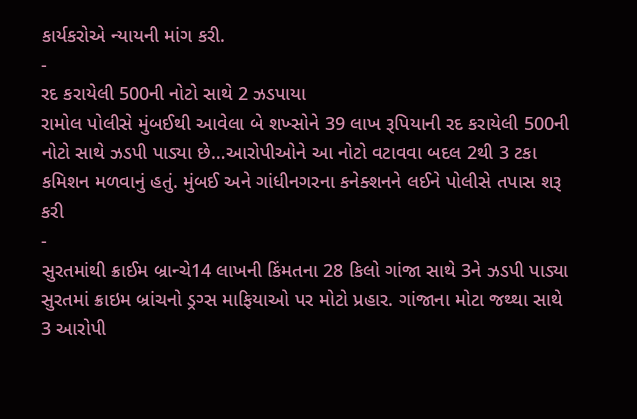કાર્યકરોએ ન્યાયની માંગ કરી.
-
રદ કરાયેલી 500ની નોટો સાથે 2 ઝડપાયા
રામોલ પોલીસે મુંબઈથી આવેલા બે શખ્સોને 39 લાખ રૂપિયાની રદ કરાયેલી 500ની નોટો સાથે ઝડપી પાડ્યા છે…આરોપીઓને આ નોટો વટાવવા બદલ 2થી 3 ટકા કમિશન મળવાનું હતું. મુંબઈ અને ગાંધીનગરના કનેક્શનને લઈને પોલીસે તપાસ શરૂ કરી
-
સુરતમાંથી ક્રાઈમ બ્રાન્ચે14 લાખની કિંમતના 28 કિલો ગાંજા સાથે 3ને ઝડપી પાડ્યા
સુરતમાં ક્રાઇમ બ્રાંચનો ડ્રગ્સ માફિયાઓ પર મોટો પ્રહાર. ગાંજાના મોટા જથ્થા સાથે 3 આરોપી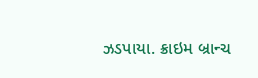ઝડપાયા. ક્રાઇમ બ્રાન્ચ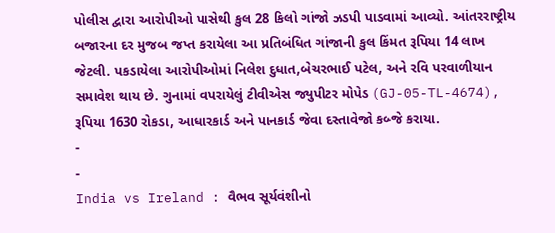પોલીસ દ્વારા આરોપીઓ પાસેથી કુલ 28 કિલો ગાંજો ઝડપી પાડવામાં આવ્યો. આંતરરાષ્ટ્રીય બજારના દર મુજબ જપ્ત કરાયેલા આ પ્રતિબંધિત ગાંજાની કુલ કિંમત રૂપિયા 14 લાખ જેટલી. પકડાયેલા આરોપીઓમાં નિલેશ દુધાત,બેચરભાઈ પટેલ, અને રવિ પરવાળીયાન સમાવેશ થાય છે. ગુનામાં વપરાયેલું ટીવીએસ જ્યુપીટર મોપેડ (GJ-05-TL-4674), રૂપિયા 1630 રોકડા, આધારકાર્ડ અને પાનકાર્ડ જેવા દસ્તાવેજો કબ્જે કરાયા.
-
-
India vs Ireland : વૈભવ સૂર્યવંશીનો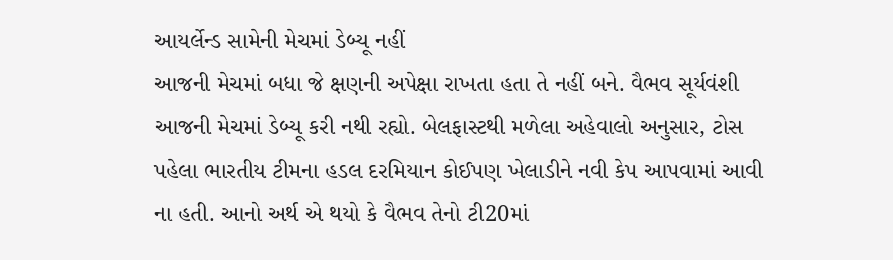આયર્લેન્ડ સામેની મેચમાં ડેબ્યૂ નહીં
આજની મેચમાં બધા જે ક્ષણની અપેક્ષા રાખતા હતા તે નહીં બને. વૈભવ સૂર્યવંશી આજની મેચમાં ડેબ્યૂ કરી નથી રહ્યો. બેલફાસ્ટથી મળેલા અહેવાલો અનુસાર, ટોસ પહેલા ભારતીય ટીમના હડલ દરમિયાન કોઈપણ ખેલાડીને નવી કેપ આપવામાં આવી ના હતી. આનો અર્થ એ થયો કે વૈભવ તેનો ટી20માં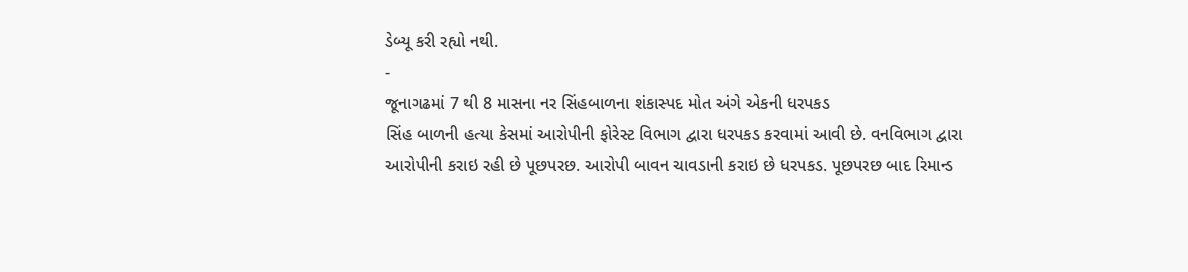ડેબ્યૂ કરી રહ્યો નથી.
-
જૂનાગઢમાં 7 થી 8 માસના નર સિંહબાળના શંકાસ્પદ મોત અંગે એકની ધરપકડ
સિંહ બાળની હત્યા કેસમાં આરોપીની ફોરેસ્ટ વિભાગ દ્વારા ધરપકડ કરવામાં આવી છે. વનવિભાગ દ્વારા આરોપીની કરાઇ રહી છે પૂછપરછ. આરોપી બાવન ચાવડાની કરાઇ છે ધરપકડ. પૂછપરછ બાદ રિમાન્ડ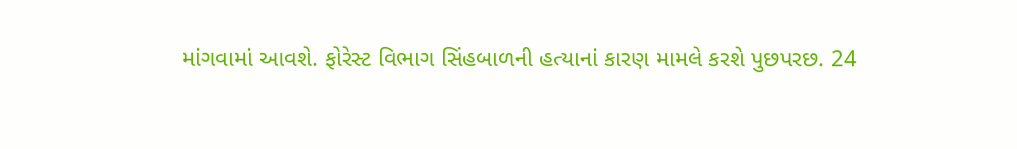માંગવામાં આવશે. ફોરેસ્ટ વિભાગ સિંહબાળની હત્યાનાં કારણ મામલે કરશે પુછપરછ. 24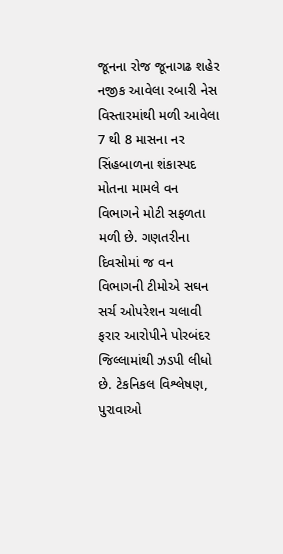જૂનના રોજ જૂનાગઢ શહેર નજીક આવેલા રબારી નેસ વિસ્તારમાંથી મળી આવેલા 7 થી 8 માસના નર સિંહબાળના શંકાસ્પદ મોતના મામલે વન વિભાગને મોટી સફળતા મળી છે. ગણતરીના દિવસોમાં જ વન વિભાગની ટીમોએ સઘન સર્ચ ઓપરેશન ચલાવી ફરાર આરોપીને પોરબંદર જિલ્લામાંથી ઝડપી લીધો છે. ટેકનિકલ વિશ્લેષણ, પુરાવાઓ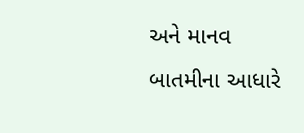અને માનવ બાતમીના આધારે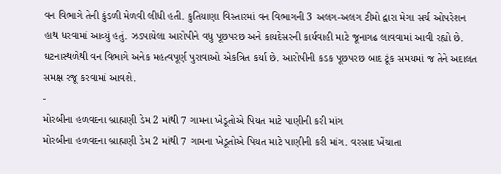વન વિભાગે તેની કુંડળી મેળવી લીધી હતી. કુતિયાણા વિસ્તારમાં વન વિભાગની 3 અલગ-અલગ ટીમો દ્વારા મેગા સર્ચ ઓપરેશન હાથ ધરવામાં આવ્યું હતું. ઝડપાયેલા આરોપીને વધુ પૂછપરછ અને કાયદેસરની કાર્યવાહી માટે જૂનાગઢ લાવવામાં આવી રહ્યો છે. ઘટનાસ્થળેથી વન વિભાગે અનેક મહત્વપૂર્ણ પુરાવાઓ એકત્રિત કર્યા છે. આરોપીની કડક પૂછપરછ બાદ ટૂંક સમયમાં જ તેને અદાલત સમક્ષ રજૂ કરવામાં આવશે.
-
મોરબીના હળવદના બ્રાહ્મણી ડેમ 2 માંથી 7 ગામના ખેડૂતોએ પિયત માટે પાણીની કરી માંગ
મોરબીના હળવદના બ્રાહ્મણી ડેમ 2 માંથી 7 ગામના ખેડૂતોએ પિયત માટે પાણીની કરી માંગ. વરસાદ ખેંચાતા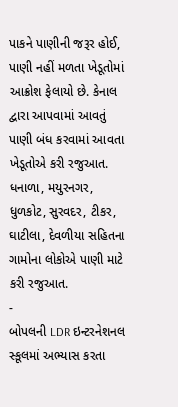પાકને પાણીની જરૂર હોઈ, પાણી નહીં મળતા ખેડૂતોમાં આક્રોશ ફેલાયો છે. કેનાલ દ્વારા આપવામાં આવતું પાણી બંધ કરવામાં આવતા ખેડૂતોએ કરી રજુઆત. ધનાળા, મયુરનગર, ધુળકોટ, સુરવદર, ટીકર, ઘાટીલા, દેવળીયા સહિતના ગામોના લોકોએ પાણી માટે કરી રજુઆત.
-
બોપલની LDR ઇન્ટરનેશનલ સ્કૂલમાં અભ્યાસ કરતા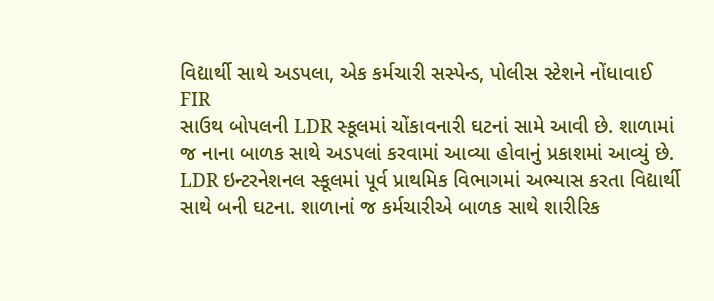વિદ્યાર્થી સાથે અડપલા, એક કર્મચારી સસ્પેન્ડ, પોલીસ સ્ટેશને નોંધાવાઈ FIR
સાઉથ બોપલની LDR સ્કૂલમાં ચોંકાવનારી ઘટનાં સામે આવી છે. શાળામાં જ નાના બાળક સાથે અડપલાં કરવામાં આવ્યા હોવાનું પ્રકાશમાં આવ્યું છે. LDR ઇન્ટરનેશનલ સ્કૂલમાં પૂર્વ પ્રાથમિક વિભાગમાં અભ્યાસ કરતા વિદ્યાર્થી સાથે બની ઘટના. શાળાનાં જ કર્મચારીએ બાળક સાથે શારીરિક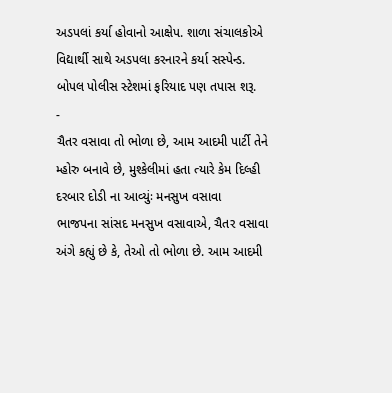અડપલાં કર્યા હોવાનો આક્ષેપ. શાળા સંચાલકોએ વિદ્યાર્થી સાથે અડપલા કરનારને કર્યા સસ્પેન્ડ. બોપલ પોલીસ સ્ટેશમાં ફરિયાદ પણ તપાસ શરૂ.
-
ચૈતર વસાવા તો ભોળા છે, આમ આદમી પાર્ટી તેને મ્હોરુ બનાવે છે, મુશ્કેલીમાં હતા ત્યારે કેમ દિલ્હી દરબાર દોડી ના આવ્યુંઃ મનસુખ વસાવા
ભાજપના સાંસદ મનસુખ વસાવાએ, ચૈતર વસાવા અંગે કહ્યું છે કે, તેઓ તો ભોળા છે. આમ આદમી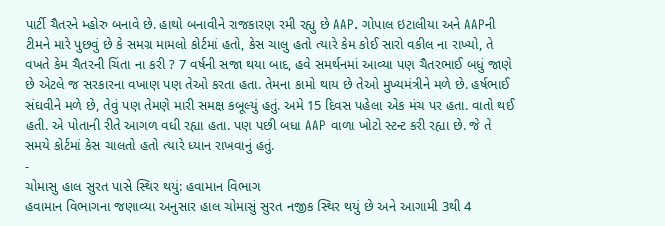પાર્ટી ચૈતરને મ્હોરુ બનાવે છે. હાથો બનાવીને રાજકારણ રમી રહ્યુ છે AAP. ગોપાલ ઇટાલીયા અને AAPની ટીમને મારે પુછવું છે કે સમગ્ર મામલો કોર્ટમાં હતો, કેસ ચાલુ હતો ત્યારે કેમ કોઈ સારો વકીલ ના રાખ્યો, તે વખતે કેમ ચૈતરની ચિંતા ના કરી ? 7 વર્ષની સજા થયા બાદ, હવે સમર્થનમાં આવ્યા પણ ચૈતરભાઈ બધું જાણે છે એટલે જ સરકારના વખાણ પણ તેઓ કરતા હતા. તેમના કામો થાય છે તેઓ મુખ્યમંત્રીને મળે છે. હર્ષભાઈ સંઘવીને મળે છે, તેવું પણ તેમણે મારી સમક્ષ કબૂલ્યું હતું. અમે 15 દિવસ પહેલા એક મંચ પર હતા. વાતો થઈ હતી. એ પોતાની રીતે આગળ વધી રહ્યા હતા. પણ પછી બધા AAP વાળા ખોટો સ્ટન્ટ કરી રહ્યા છે. જે તે સમયે કોર્ટમાં કેસ ચાલતો હતો ત્યારે ધ્યાન રાખવાનું હતું.
-
ચોમાસુ હાલ સુરત પાસે સ્થિર થયું: હવામાન વિભાગ
હવામાન વિભાગના જણાવ્યા અનુસાર હાલ ચોમાસું સુરત નજીક સ્થિર થયું છે અને આગામી 3થી 4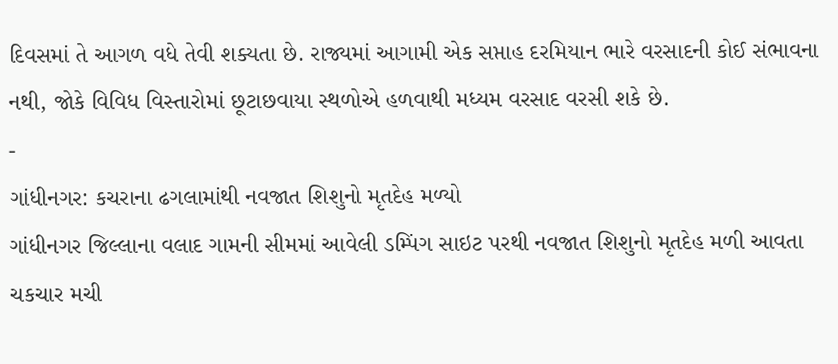દિવસમાં તે આગળ વધે તેવી શક્યતા છે. રાજ્યમાં આગામી એક સપ્તાહ દરમિયાન ભારે વરસાદની કોઈ સંભાવના નથી, જોકે વિવિધ વિસ્તારોમાં છૂટાછવાયા સ્થળોએ હળવાથી મધ્યમ વરસાદ વરસી શકે છે.
-
ગાંધીનગર: કચરાના ઢગલામાંથી નવજાત શિશુનો મૃતદેહ મળ્યો
ગાંધીનગર જિલ્લાના વલાદ ગામની સીમમાં આવેલી ડમ્પિંગ સાઇટ પરથી નવજાત શિશુનો મૃતદેહ મળી આવતા ચકચાર મચી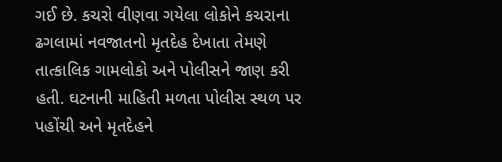ગઈ છે. કચરો વીણવા ગયેલા લોકોને કચરાના ઢગલામાં નવજાતનો મૃતદેહ દેખાતા તેમણે તાત્કાલિક ગામલોકો અને પોલીસને જાણ કરી હતી. ઘટનાની માહિતી મળતા પોલીસ સ્થળ પર પહોંચી અને મૃતદેહને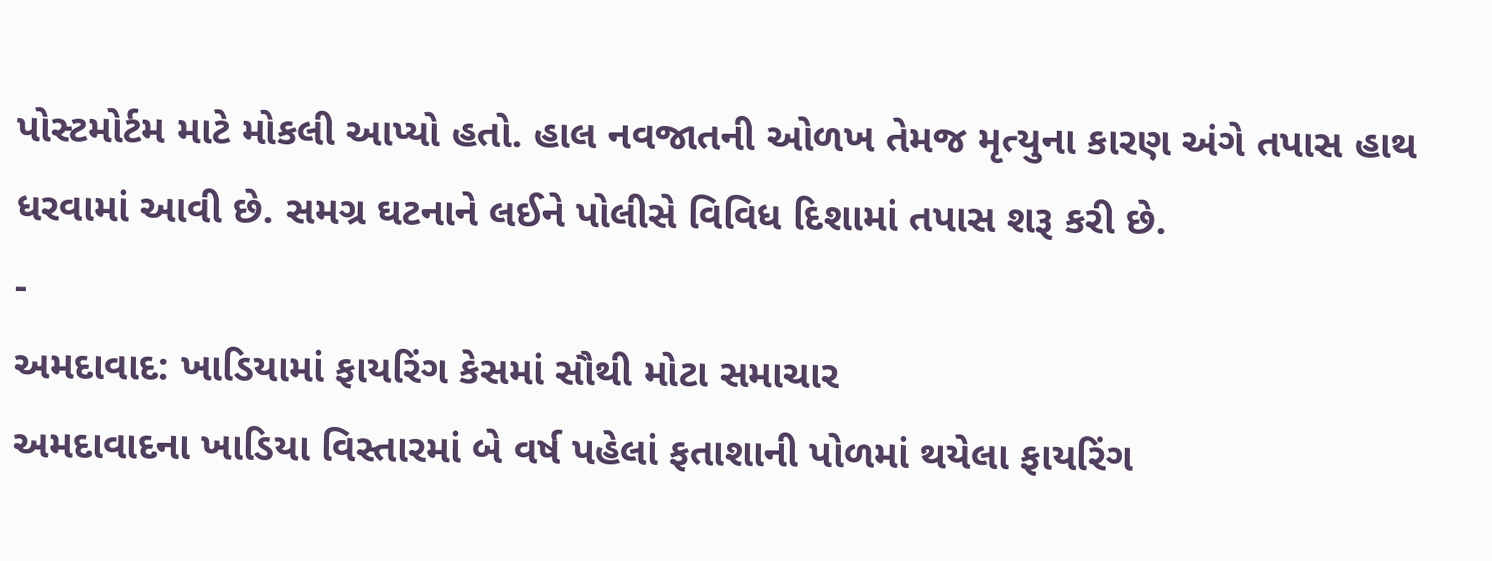પોસ્ટમોર્ટમ માટે મોકલી આપ્યો હતો. હાલ નવજાતની ઓળખ તેમજ મૃત્યુના કારણ અંગે તપાસ હાથ ધરવામાં આવી છે. સમગ્ર ઘટનાને લઈને પોલીસે વિવિધ દિશામાં તપાસ શરૂ કરી છે.
-
અમદાવાદ: ખાડિયામાં ફાયરિંગ કેસમાં સૌથી મોટા સમાચાર
અમદાવાદના ખાડિયા વિસ્તારમાં બે વર્ષ પહેલાં ફતાશાની પોળમાં થયેલા ફાયરિંગ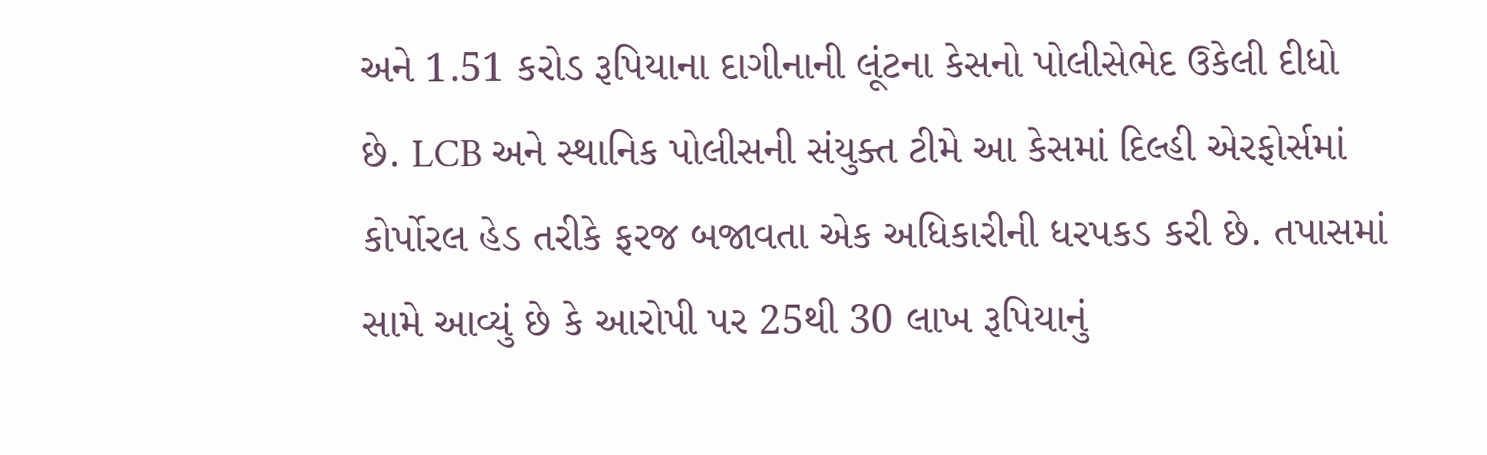અને 1.51 કરોડ રૂપિયાના દાગીનાની લૂંટના કેસનો પોલીસેભેદ ઉકેલી દીધો છે. LCB અને સ્થાનિક પોલીસની સંયુક્ત ટીમે આ કેસમાં દિલ્હી એરફોર્સમાં કોર્પોરલ હેડ તરીકે ફરજ બજાવતા એક અધિકારીની ધરપકડ કરી છે. તપાસમાં સામે આવ્યું છે કે આરોપી પર 25થી 30 લાખ રૂપિયાનું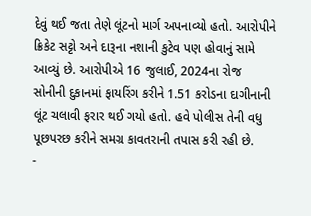દેવું થઈ જતા તેણે લૂંટનો માર્ગ અપનાવ્યો હતો. આરોપીને ક્રિકેટ સટ્ટો અને દારૂના નશાની કુટેવ પણ હોવાનું સામે આવ્યું છે. આરોપીએ 16 જુલાઈ, 2024ના રોજ સોનીની દુકાનમાં ફાયરિંગ કરીને 1.51 કરોડના દાગીનાની લૂંટ ચલાવી ફરાર થઈ ગયો હતો. હવે પોલીસ તેની વધુ પૂછપરછ કરીને સમગ્ર કાવતરાની તપાસ કરી રહી છે.
-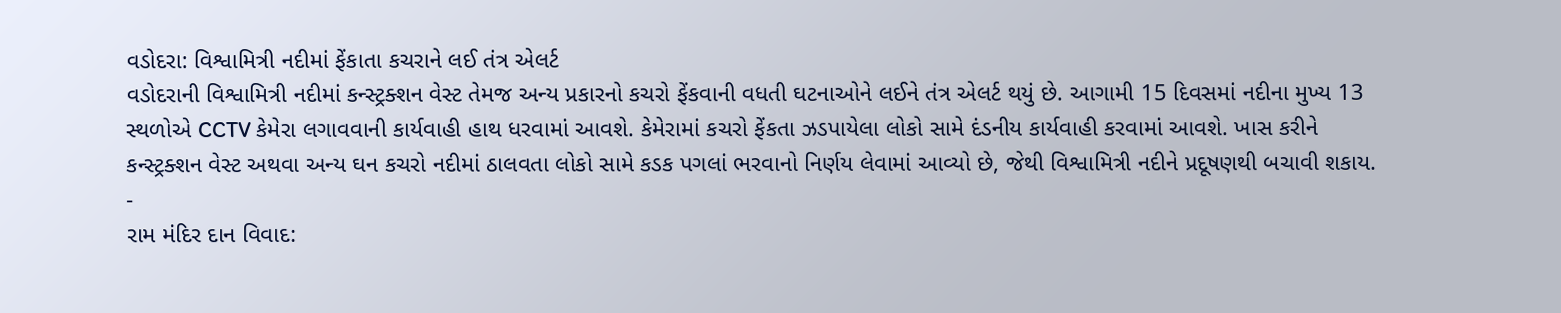વડોદરા: વિશ્વામિત્રી નદીમાં ફેંકાતા કચરાને લઈ તંત્ર એલર્ટ
વડોદરાની વિશ્વામિત્રી નદીમાં કન્સ્ટ્રક્શન વેસ્ટ તેમજ અન્ય પ્રકારનો કચરો ફેંકવાની વધતી ઘટનાઓને લઈને તંત્ર એલર્ટ થયું છે. આગામી 15 દિવસમાં નદીના મુખ્ય 13 સ્થળોએ CCTV કેમેરા લગાવવાની કાર્યવાહી હાથ ધરવામાં આવશે. કેમેરામાં કચરો ફેંકતા ઝડપાયેલા લોકો સામે દંડનીય કાર્યવાહી કરવામાં આવશે. ખાસ કરીને કન્સ્ટ્રક્શન વેસ્ટ અથવા અન્ય ઘન કચરો નદીમાં ઠાલવતા લોકો સામે કડક પગલાં ભરવાનો નિર્ણય લેવામાં આવ્યો છે, જેથી વિશ્વામિત્રી નદીને પ્રદૂષણથી બચાવી શકાય.
-
રામ મંદિર દાન વિવાદ: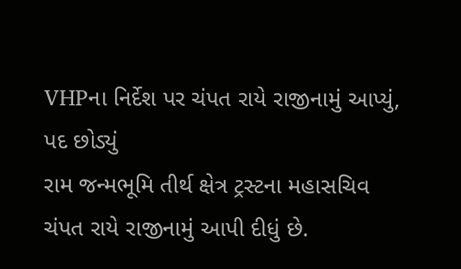VHPના નિર્દેશ પર ચંપત રાયે રાજીનામું આપ્યું, પદ છોડ્યું
રામ જન્મભૂમિ તીર્થ ક્ષેત્ર ટ્રસ્ટના મહાસચિવ ચંપત રાયે રાજીનામું આપી દીધું છે.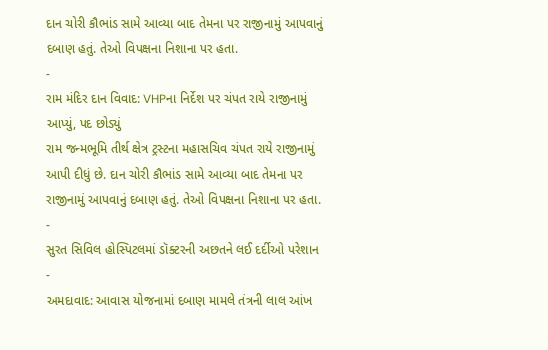દાન ચોરી કૌભાંડ સામે આવ્યા બાદ તેમના પર રાજીનામું આપવાનું દબાણ હતું. તેઓ વિપક્ષના નિશાના પર હતા.
-
રામ મંદિર દાન વિવાદ: VHPના નિર્દેશ પર ચંપત રાયે રાજીનામું આપ્યું, પદ છોડ્યું
રામ જન્મભૂમિ તીર્થ ક્ષેત્ર ટ્રસ્ટના મહાસચિવ ચંપત રાયે રાજીનામું આપી દીધું છે. દાન ચોરી કૌભાંડ સામે આવ્યા બાદ તેમના પર રાજીનામું આપવાનું દબાણ હતું. તેઓ વિપક્ષના નિશાના પર હતા.
-
સુરત સિવિલ હોસ્પિટલમાં ડૉક્ટરની અછતને લઈ દર્દીઓ પરેશાન
-
અમદાવાદ: આવાસ યોજનામાં દબાણ મામલે તંત્રની લાલ આંખ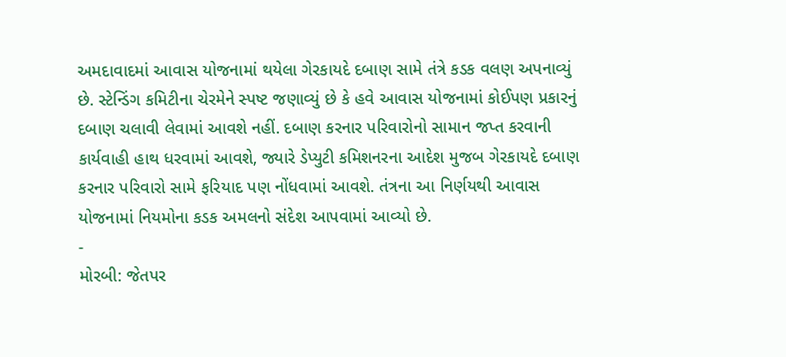અમદાવાદમાં આવાસ યોજનામાં થયેલા ગેરકાયદે દબાણ સામે તંત્રે કડક વલણ અપનાવ્યું છે. સ્ટેન્ડિંગ કમિટીના ચેરમેને સ્પષ્ટ જણાવ્યું છે કે હવે આવાસ યોજનામાં કોઈપણ પ્રકારનું દબાણ ચલાવી લેવામાં આવશે નહીં. દબાણ કરનાર પરિવારોનો સામાન જપ્ત કરવાની કાર્યવાહી હાથ ધરવામાં આવશે, જ્યારે ડેપ્યુટી કમિશનરના આદેશ મુજબ ગેરકાયદે દબાણ કરનાર પરિવારો સામે ફરિયાદ પણ નોંધવામાં આવશે. તંત્રના આ નિર્ણયથી આવાસ યોજનામાં નિયમોના કડક અમલનો સંદેશ આપવામાં આવ્યો છે.
-
મોરબી: જેતપર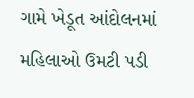ગામે ખેડૂત આંદોલનમાં મહિલાઓ ઉમટી પડી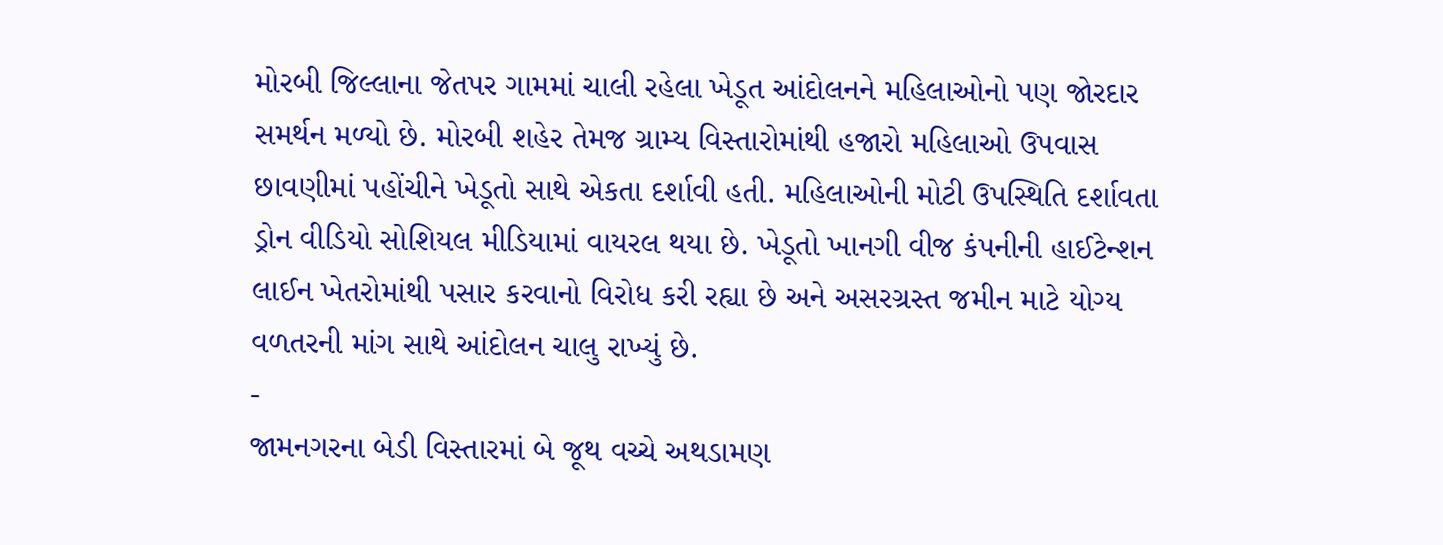મોરબી જિલ્લાના જેતપર ગામમાં ચાલી રહેલા ખેડૂત આંદોલનને મહિલાઓનો પણ જોરદાર સમર્થન મળ્યો છે. મોરબી શહેર તેમજ ગ્રામ્ય વિસ્તારોમાંથી હજારો મહિલાઓ ઉપવાસ છાવણીમાં પહોંચીને ખેડૂતો સાથે એકતા દર્શાવી હતી. મહિલાઓની મોટી ઉપસ્થિતિ દર્શાવતા ડ્રોન વીડિયો સોશિયલ મીડિયામાં વાયરલ થયા છે. ખેડૂતો ખાનગી વીજ કંપનીની હાઈટેન્શન લાઈન ખેતરોમાંથી પસાર કરવાનો વિરોધ કરી રહ્યા છે અને અસરગ્રસ્ત જમીન માટે યોગ્ય વળતરની માંગ સાથે આંદોલન ચાલુ રાખ્યું છે.
-
જામનગરના બેડી વિસ્તારમાં બે જૂથ વચ્ચે અથડામણ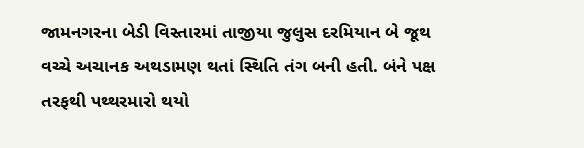જામનગરના બેડી વિસ્તારમાં તાજીયા જુલુસ દરમિયાન બે જૂથ વચ્ચે અચાનક અથડામણ થતાં સ્થિતિ તંગ બની હતી. બંને પક્ષ તરફથી પથ્થરમારો થયો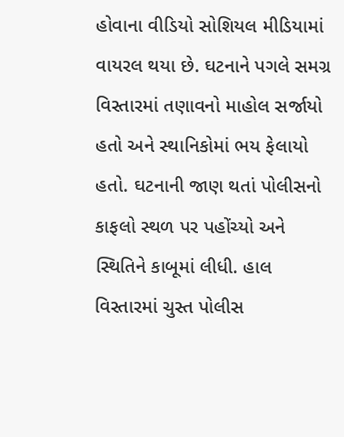હોવાના વીડિયો સોશિયલ મીડિયામાં વાયરલ થયા છે. ઘટનાને પગલે સમગ્ર વિસ્તારમાં તણાવનો માહોલ સર્જાયો હતો અને સ્થાનિકોમાં ભય ફેલાયો હતો. ઘટનાની જાણ થતાં પોલીસનો કાફલો સ્થળ પર પહોંચ્યો અને સ્થિતિને કાબૂમાં લીધી. હાલ વિસ્તારમાં ચુસ્ત પોલીસ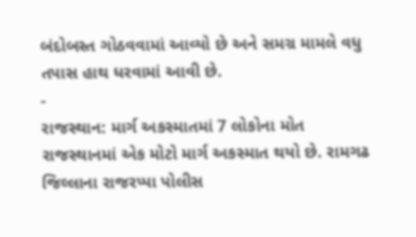બંદોબસ્ત ગોઠવવામાં આવ્યો છે અને સમગ્ર મામલે વધુ તપાસ હાથ ધરવામાં આવી છે.
-
રાજસ્થાન: માર્ગ અકસ્માતમાં 7 લોકોના મોત
રાજસ્થાનમાં એક મોટો માર્ગ અકસ્માત થયો છે. રામગઢ જિલ્લાના રાજરપ્પા પોલીસ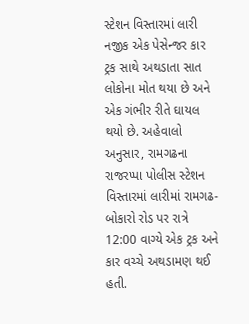સ્ટેશન વિસ્તારમાં લારી નજીક એક પેસેન્જર કાર ટ્રક સાથે અથડાતા સાત લોકોના મોત થયા છે અને એક ગંભીર રીતે ઘાયલ થયો છે. અહેવાલો અનુસાર, રામગઢના રાજરપ્પા પોલીસ સ્ટેશન વિસ્તારમાં લારીમાં રામગઢ-બોકારો રોડ પર રાત્રે 12:00 વાગ્યે એક ટ્રક અને કાર વચ્ચે અથડામણ થઈ હતી.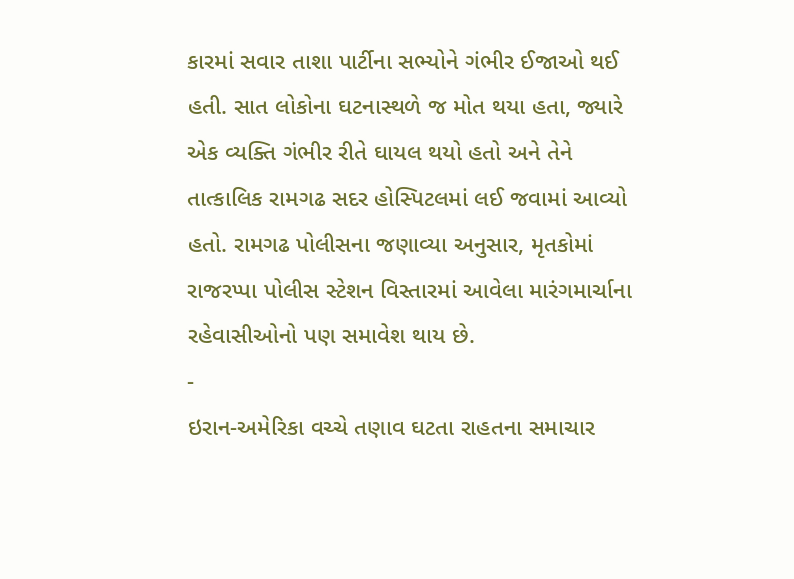કારમાં સવાર તાશા પાર્ટીના સભ્યોને ગંભીર ઈજાઓ થઈ હતી. સાત લોકોના ઘટનાસ્થળે જ મોત થયા હતા, જ્યારે એક વ્યક્તિ ગંભીર રીતે ઘાયલ થયો હતો અને તેને તાત્કાલિક રામગઢ સદર હોસ્પિટલમાં લઈ જવામાં આવ્યો હતો. રામગઢ પોલીસના જણાવ્યા અનુસાર, મૃતકોમાં રાજરપ્પા પોલીસ સ્ટેશન વિસ્તારમાં આવેલા મારંગમાર્ચાના રહેવાસીઓનો પણ સમાવેશ થાય છે.
-
ઇરાન-અમેરિકા વચ્ચે તણાવ ઘટતા રાહતના સમાચાર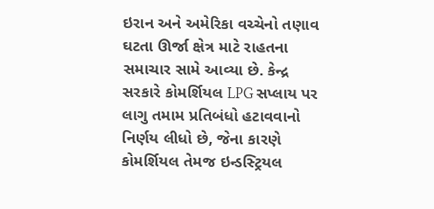ઇરાન અને અમેરિકા વચ્ચેનો તણાવ ઘટતા ઊર્જા ક્ષેત્ર માટે રાહતના સમાચાર સામે આવ્યા છે. કેન્દ્ર સરકારે કોમર્શિયલ LPG સપ્લાય પર લાગુ તમામ પ્રતિબંધો હટાવવાનો નિર્ણય લીધો છે, જેના કારણે કોમર્શિયલ તેમજ ઇન્ડસ્ટ્રિયલ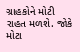ગ્રાહકોને મોટી રાહત મળશે. જોકે મોટા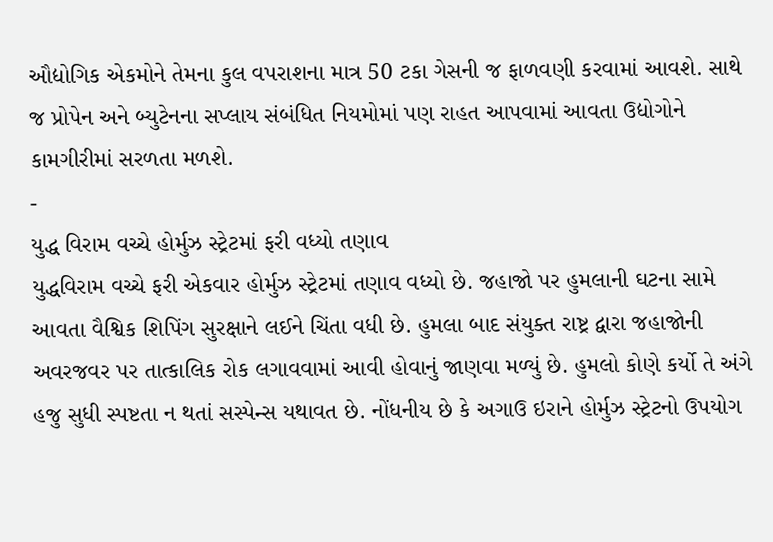ઔદ્યોગિક એકમોને તેમના કુલ વપરાશના માત્ર 50 ટકા ગેસની જ ફાળવણી કરવામાં આવશે. સાથે જ પ્રોપેન અને બ્યુટેનના સપ્લાય સંબંધિત નિયમોમાં પણ રાહત આપવામાં આવતા ઉદ્યોગોને કામગીરીમાં સરળતા મળશે.
-
યુદ્ધ વિરામ વચ્ચે હોર્મુઝ સ્ટ્રેટમાં ફરી વધ્યો તણાવ
યુદ્ધવિરામ વચ્ચે ફરી એકવાર હોર્મુઝ સ્ટ્રેટમાં તણાવ વધ્યો છે. જહાજો પર હુમલાની ઘટના સામે આવતા વૈશ્વિક શિપિંગ સુરક્ષાને લઈને ચિંતા વધી છે. હુમલા બાદ સંયુક્ત રાષ્ટ્ર દ્વારા જહાજોની અવરજવર પર તાત્કાલિક રોક લગાવવામાં આવી હોવાનું જાણવા મળ્યું છે. હુમલો કોણે કર્યો તે અંગે હજુ સુધી સ્પષ્ટતા ન થતાં સસ્પેન્સ યથાવત છે. નોંધનીય છે કે અગાઉ ઇરાને હોર્મુઝ સ્ટ્રેટનો ઉપયોગ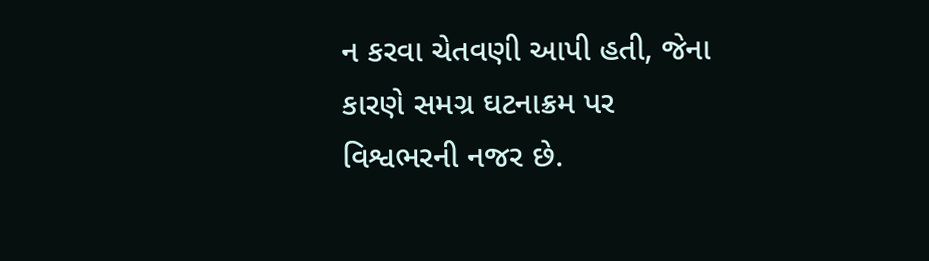ન કરવા ચેતવણી આપી હતી, જેના કારણે સમગ્ર ઘટનાક્રમ પર વિશ્વભરની નજર છે.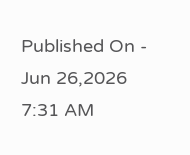Published On - Jun 26,2026 7:31 AM